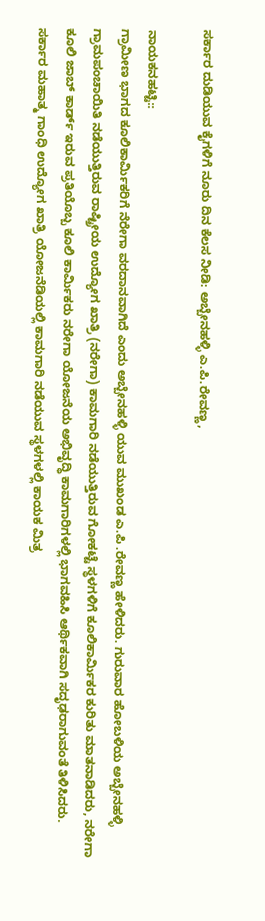ಸರ್ಕಾರ ದುಡಿಯುವ ಕೈಗಳಿಗೆ ನೂರು ದಿನ ಕೆಲಸ ನೀಡಿ: ಅಬ್ಬೇನಹಳ್ಳಿ ಎ.ಪಿ.ರೇವಣ್ಣ,

ನಾಯಕನಹಟ್ಟಿ::
ಗ್ರಾಮೀಣ ಭಾಗದ ಕೂಲಿಕಾರ್ಮಿಕರಿಗೆ ನೆರೇಗಾ ವರದಾನವಾಗಿದೆ ಎಂದು ಅಬ್ಬೇನಹಳ್ಳಿ ಯುವ ಮುಖಂಡ ಎ.ಪಿ .ರೇವಣ್ಣ ಹೇಳಿದರು. ಗುರುವಾರ ಹೋಬಳಿಯ ಅಬ್ಬೇನಹಳ್ಳಿ ಗ್ರಾಮಪಂಚಾಯಿತಿ ನಡೆಯುತ್ತಿರುವ ರಾಷ್ಟ್ರೀಯ ಉದ್ಯೋಗ ಖಾತ್ರಿ (ನರೇಗಾ) ಕಾಮಗಾರಿ ನಡೆಯುತ್ತಿರುವ ಗೋಕಟ್ಟೆ ಸ್ಥಳಗಳಿಗೆ ಕೂಲಿಕಾರ್ಮಿಕರ ಕುರಿತು ಮಾತನಾಡಿದರು, ನರೇಗಾ ಕೂಲಿ ಜಾಬ್ ಕಾರ್ಡ್ ಇರುವ ಪ್ರತಿಯೊಬ್ಬ ಕೂಲಿ ಕಾರ್ಮಿಕರು ನರೇಗಾ ಯೋಜನೆಯ ಅಭಿವೃದ್ಧಿ ಕಾಮಗಾರಿಗಳಲ್ಲಿ ಭಾಗವಹಿಸಿ ಆರ್ಥಿಕವಾಗಿ ಸದೃಢರಾಗುವಂತೆ ತಿಳಿಸಿದರು.
ಸರ್ಕಾರ ಮಹಾತ್ಮ ಗಾಂಧಿ ಉದ್ಯೋಗ ಖಾತ್ರಿ ಯೋಜನೆಡಿಯಲ್ಲಿ ಕಾಮಗಾರಿ ನಡೆಯುವ ಸ್ಥಳಗಳಲ್ಲಿ ಕಾಯಕ ಮಿತ್ರ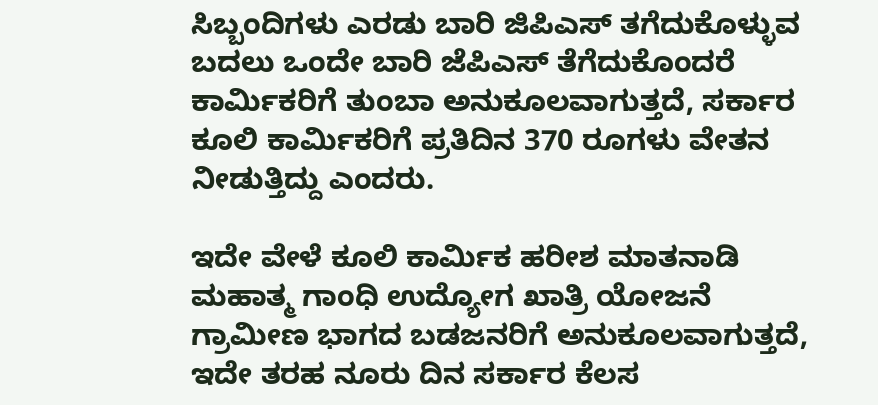ಸಿಬ್ಬಂದಿಗಳು ಎರಡು ಬಾರಿ ಜಿಪಿಎಸ್‌ ತಗೆದುಕೊಳ್ಳುವ ಬದಲು ಒಂದೇ ಬಾರಿ ಜೆಪಿಎಸ್‌ ತೆಗೆದುಕೊಂದರೆ ಕಾರ್ಮಿಕರಿಗೆ ತುಂಬಾ ಅನುಕೂಲವಾಗುತ್ತದೆ, ಸರ್ಕಾರ ಕೂಲಿ ಕಾರ್ಮಿಕರಿಗೆ ಪ್ರತಿದಿನ 370 ರೂಗಳು ವೇತನ ನೀಡುತ್ತಿದ್ದು ಎಂದರು.

ಇದೇ ವೇಳೆ ಕೂಲಿ ಕಾರ್ಮಿಕ ಹರೀಶ ಮಾತನಾಡಿ ಮಹಾತ್ಮ ಗಾಂಧಿ ಉದ್ಯೋಗ ಖಾತ್ರಿ ಯೋಜನೆ ಗ್ರಾಮೀಣ ಭಾಗದ ಬಡಜನರಿಗೆ ಅನುಕೂಲವಾಗುತ್ತದೆ, ಇದೇ ತರಹ ನೂರು ದಿನ ಸರ್ಕಾರ ಕೆಲಸ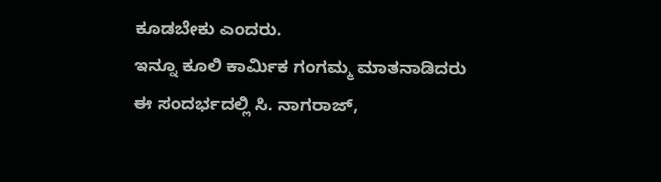ಕೂಡಬೇಕು ಎಂದರು.
ಇನ್ನೂ ಕೂಲಿ ಕಾರ್ಮಿಕ ಗಂಗಮ್ಮ ಮಾತನಾಡಿದರು
ಈ ಸಂದರ್ಭದಲ್ಲಿ ಸಿ. ನಾಗರಾಜ್,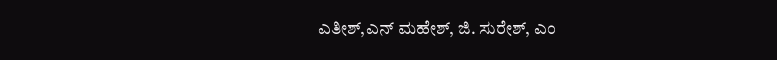ಎತೀಶ್,ಎನ್ ಮಹೇಶ್, ಜಿ. ಸುರೇಶ್, ಎಂ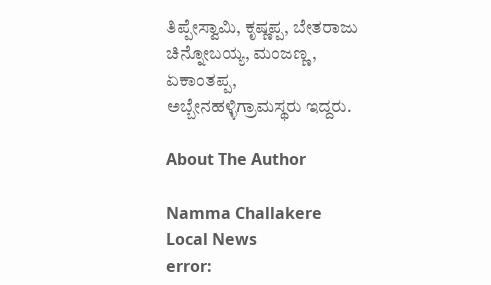ತಿಪ್ಪೇಸ್ವಾಮಿ, ಕೃಷ್ಣಪ್ಪ, ಬೇತರಾಜು ಚಿನ್ನೋಬಯ್ಯ, ಮಂಜಣ್ಣ, ಏಕಾಂತಪ್ಪ, ಅಬ್ಬೇನಹಳ್ಳಿಗ್ರಾಮಸ್ಥರು ಇದ್ದರು.

About The Author

Namma Challakere Local News
error: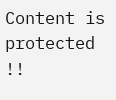Content is protected !!